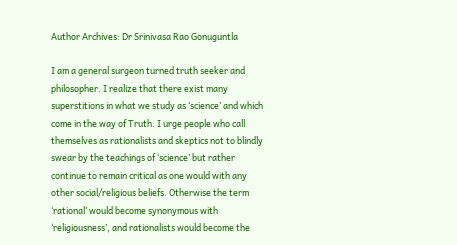Author Archives: Dr Srinivasa Rao Gonuguntla

I am a general surgeon turned truth seeker and philosopher. I realize that there exist many superstitions in what we study as ‘science’ and which come in the way of Truth. I urge people who call themselves as rationalists and skeptics not to blindly swear by the teachings of ‘science’ but rather continue to remain critical as one would with any other social/religious beliefs. Otherwise the term ‘rational’ would become synonymous with ‘religiousness’, and rationalists would become the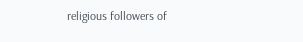religious followers of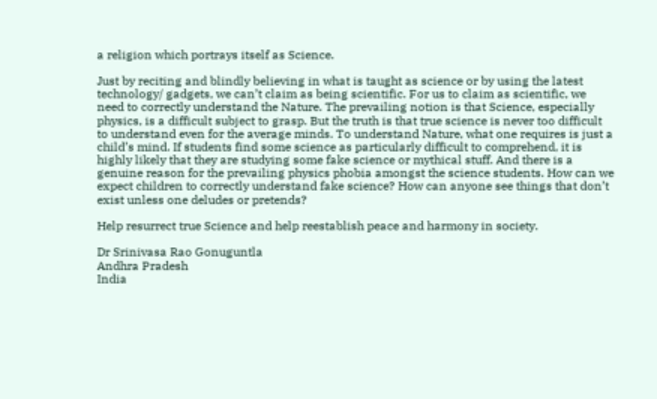a religion which portrays itself as Science.

Just by reciting and blindly believing in what is taught as science or by using the latest technology/ gadgets, we can’t claim as being scientific. For us to claim as scientific, we need to correctly understand the Nature. The prevailing notion is that Science, especially physics, is a difficult subject to grasp. But the truth is that true science is never too difficult to understand even for the average minds. To understand Nature, what one requires is just a child’s mind. If students find some science as particularly difficult to comprehend, it is highly likely that they are studying some fake science or mythical stuff. And there is a genuine reason for the prevailing physics phobia amongst the science students. How can we expect children to correctly understand fake science? How can anyone see things that don’t exist unless one deludes or pretends?

Help resurrect true Science and help reestablish peace and harmony in society.

Dr Srinivasa Rao Gonuguntla
Andhra Pradesh
India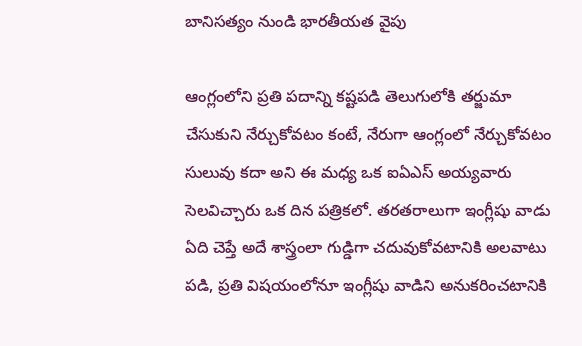బానిసత్యం నుండి భారతీయత వైపు

ఆంగ్లంలోని ప్రతి పదాన్ని కష్టపడి తెలుగులోకి తర్జుమా చేసుకుని నేర్చుకోవటం కంటే, నేరుగా ఆంగ్లంలో నేర్చుకోవటం సులువు కదా అని ఈ మధ్య ఒక ఐఏఎస్ అయ్యవారు సెలవిచ్చారు ఒక దిన పత్రికలో. తరతరాలుగా ఇంగ్లీషు వాడు ఏది చెప్తే అదే శాస్త్రంలా గుడ్డిగా చదువుకోవటానికి అలవాటు పడి, ప్రతి విషయంలోనూ ఇంగ్లీషు వాడిని అనుకరించటానికి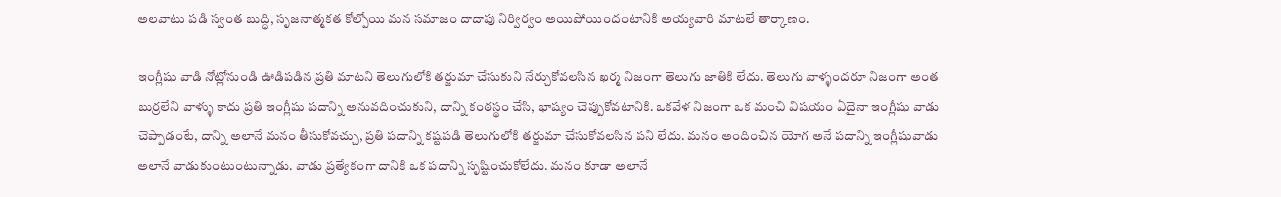అలవాటు పడి స్వంత బుద్ధి, సృజనాత్మకత కోల్పోయి మన సమాజం దాదాపు నిర్విర్వం అయిపోయిందంటానికి అయ్యవారి మాటలే తార్కాణం.

ఇంగ్లీషు వాడి నోట్లోనుండి ఊడిపడిన ప్రతి మాటని తెలుగులోకి తర్జుమా చేసుకుని నేర్చుకోవలసిన ఖర్మ నిజంగా తెలుగు జాతికి లేదు. తెలుగు వాళ్ళందరూ నిజంగా అంత బుర్రలేని వాళ్ళు కాదు ప్రతి ఇంగ్లీషు పదాన్ని అనువదించుకుని, దాన్ని కంఠస్థం చేసి, భాష్యం చెప్పుకోవటానికి. ఒకవేళ నిజంగా ఒక మంచి విషయం ఏదైనా ఇంగ్లీషు వాడు చెప్పాడంటే, దాన్ని అలానే మనం తీసుకోవచ్చు, ప్రతి పదాన్ని కష్టపడి తెలుగులోకి తర్జుమా చేసుకోవలసిన పని లేదు. మనం అందించిన యోగ అనే పదాన్ని ఇంగ్లీషువాడు అలానే వాడుకుంటుంటున్నాడు. వాడు ప్రత్యేకంగా దానికి ఒక పదాన్ని సృష్టించుకోలేదు. మనం కూడా అలానే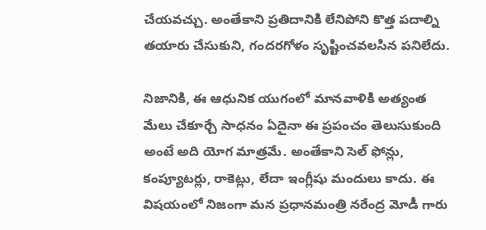చేయవచ్చు. అంతేకాని ప్రతిదానికి లేనిపోని కొత్త పదాల్ని తయారు చేసుకుని, గందరగోళం సృష్టించవలసిన పనిలేదు.

నిజానికి, ఈ ఆధునిక యుగంలో మానవాళికి అత్యంత మేలు చేకూర్చే సాధనం ఏదైనా ఈ ప్రపంచం తెలుసుకుంది అంటే అది యోగ మాత్రమే. అంతేకాని సెల్ ఫోన్లు, కంప్యూటర్లు, రాకెట్లు, లేదా ఇంగ్లీషు మందులు కాదు. ఈ విషయంలో నిజంగా మన ప్రధానమంత్రి నరేంద్ర మోడీ గారు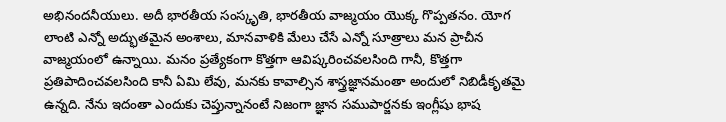అభినందనీయులు. అదీ భారతీయ సంస్కృతి, భారతీయ వాజ్మయం యొక్క గొప్పతనం. యోగ లాంటి ఎన్నో అద్భుతమైన అంశాలు, మానవాళికి మేలు చేసే ఎన్నో సూత్రాలు మన ప్రాచీన వాజ్మయంలో ఉన్నాయి. మనం ప్రత్యేకంగా కొత్తగా ఆవిష్కరించవలసింది గానీ, కొత్తగా ప్రతిపాదించవలసింది కానీ ఏమి లేవు, మనకు కావాల్సిన శాస్త్రజ్ఞానమంతా అందులో నిబిడీకృతమై ఉన్నది. నేను ఇదంతా ఎందుకు చెప్తున్నానంటే నిజంగా జ్ఞాన సముపార్జనకు ఇంగ్లీషు భాష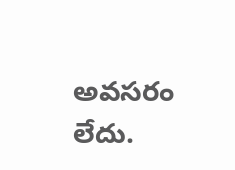అవసరం లేదు.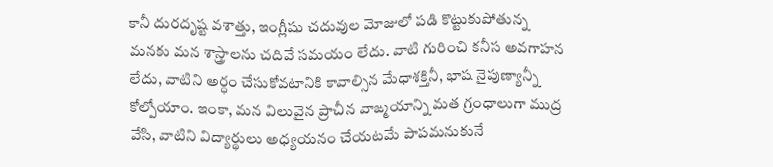కానీ దురదృష్ట వశాత్తు, ఇంగ్లీషు చదువుల మోజులో పడి కొట్టుకుపోతున్న మనకు మన శాస్త్రాలను చదివే సమయం లేదు. వాటి గురించి కనీస అవగాహన లేదు, వాటిని అర్ధం చేసుకోవటానికి కావాల్సిన మేధాశక్తినీ, భాష నైపుణ్యాన్నీ కోల్పోయాం. ఇంకా, మన విలువైన ప్రాచీన వాఙ్మయాన్ని మత గ్రంధాలుగా ముద్ర వేసి, వాటిని విద్యార్థులు అధ్యయనం చేయటమే పాపమనుకునే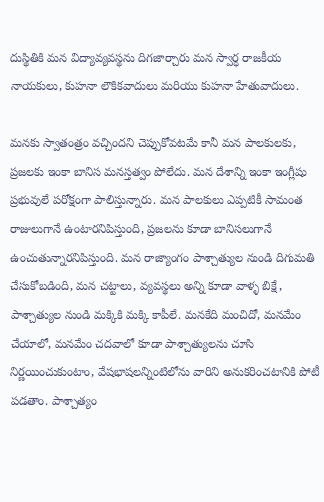దుస్థితికి మన విద్యావ్యవస్థను దిగజార్చారు మన స్వార్ధ రాజకీయ నాయకులు, కుహనా లౌకికవాదులు మరియు కుహనా హేతువాదులు.

మనకు స్వాతంత్రం వచ్చిందని చెప్పుకోవటమే కానీ మన పాలకులకు, ప్రజలకు ఇంకా బానిస మనస్తత్వం పోలేదు. మన దేశాన్ని ఇంకా ఇంగ్లీషు ప్రభువులే పరోక్షంగా పాలిస్తున్నారు. మన పాలకులు ఎప్పటికీ సామంత రాజులుగానే ఉంటారనిపిస్తుంది, ప్రజలను కూడా బానిసలుగానే ఉంచుతున్నారనిపిస్తుంది. మన రాజ్యాంగం పాశ్చాత్యుల నుండి దిగుమతి చేసుకోబడింది, మన చట్టాలు, వ్యవస్థలు అన్ని కూడా వాళ్ళ బిక్షే, పాశ్చాత్యుల నుండి మక్కికి మక్కి కాపీలే. మనకేది మంచిదో, మనమేం చేయాలో, మనమేం చదవాలో కూడా పాశ్చాత్యులను చూసి నిర్ణయించుకుంటాం, వేషభాషలన్నింటిలోను వారిని అనుకరించటానికి పోటీ పడతాం. పాశ్చాత్యం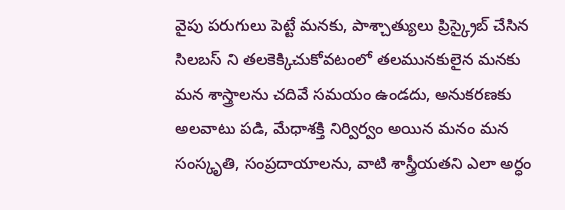వైపు పరుగులు పెట్టే మనకు, పాశ్చాత్యులు ప్రిస్క్రైబ్ చేసిన సిలబస్ ని తలకెక్కిచుకోవటంలో తలమునకులైన మనకు మన శాస్త్రాలను చదివే సమయం ఉండదు, అనుకరణకు అలవాటు పడి, మేధాశక్తి నిర్విర్వం అయిన మనం మన సంస్కృతి, సంప్రదాయాలను, వాటి శాస్త్రీయతని ఎలా అర్ధం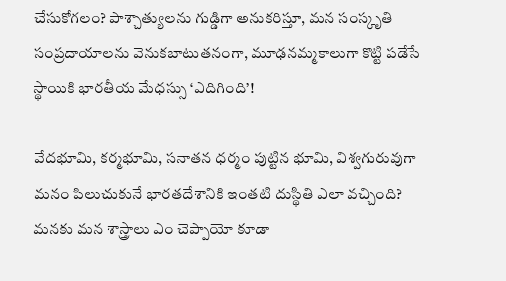చేసుకోగలం? పాశ్చాత్యులను గుడ్డిగా అనుకరిస్తూ, మన సంస్కృతి సంప్రదాయాలను వెనుకబాటుతనంగా, మూఢనమ్మకాలుగా కొట్టి పడేసే స్థాయికి భారతీయ మేధస్సు ‘ఎదిగింది’!

వేదభూమి, కర్మభూమి, సనాతన ధర్మం పుట్టిన భూమి, విశ్వగురువుగా మనం పిలుచుకునే భారతదేశానికి ఇంతటి దుస్థితి ఎలా వచ్చింది? మనకు మన శాస్త్రాలు ఎం చెప్పాయో కూడా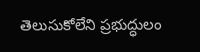తెలుసుకోలేని ప్రభుద్ధులం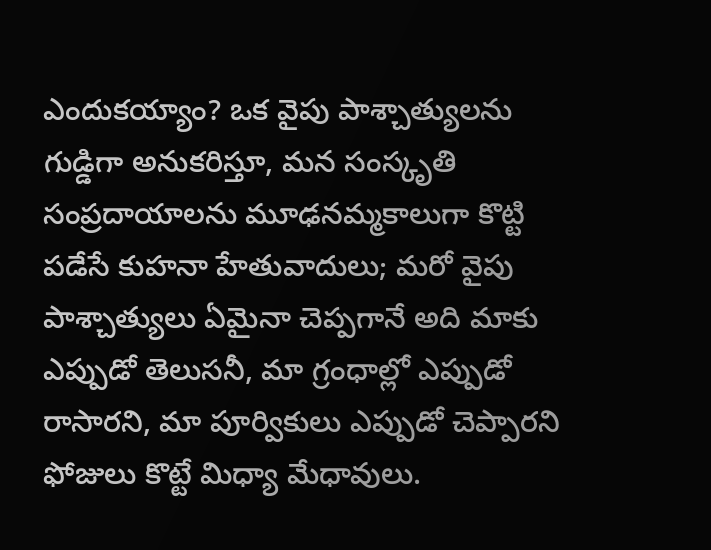ఎందుకయ్యాం? ఒక వైపు పాశ్చాత్యులను గుడ్డిగా అనుకరిస్తూ, మన సంస్కృతి సంప్రదాయాలను మూఢనమ్మకాలుగా కొట్టి పడేసే కుహనా హేతువాదులు; మరో వైపు పాశ్చాత్యులు ఏమైనా చెప్పగానే అది మాకు ఎప్పుడో తెలుసనీ, మా గ్రంధాల్లో ఎప్పుడో రాసారని, మా పూర్వికులు ఎప్పుడో చెప్పారని ఫోజులు కొట్టే మిధ్యా మేధావులు.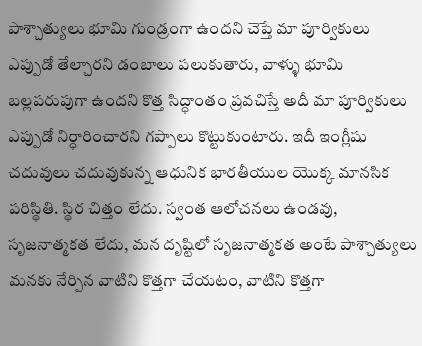పాశ్చాత్యులు భూమి గుండ్రంగా ఉందని చెప్తే మా పూర్వికులు ఎప్పుడో తేల్చారని డంబాలు పలుకుతారు, వాళ్ళు భూమి బల్లపరుపుగా ఉందని కొత్త సిద్ధాంతం ప్రవచిస్తే అదీ మా పూర్వికులు ఎప్పుడో నిర్ధారించారని గప్పాలు కొట్టుకుంటారు. ఇదీ ఇంగ్లీషు చదువులు చదువుకున్న ఆధునిక భారతీయుల యొక్క మానసిక పరిస్థితి. స్థిర చిత్తం లేదు. స్వంత ఆలోచనలు ఉండవు, సృజనాత్మకత లేదు, మన దృష్టిలో సృజనాత్మకత అంటే పాశ్చాత్యులు మనకు నేర్పిన వాటిని కొత్తగా చేయటం, వాటిని కొత్తగా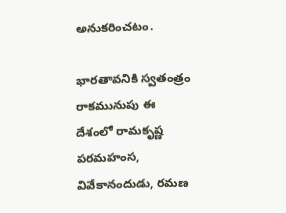అనుకరించటం.

భారతావనికి స్వతంత్రం రాకమునుపు ఈ దేశంలో రామకృష్ణ పరమహంస, వివేకానందుడు, రమణ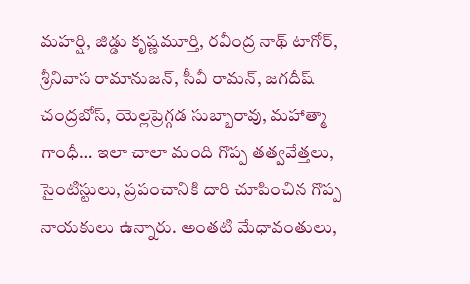మహర్షి, జిడ్డు కృష్ణమూర్తి, రవీంద్ర నాథ్ టాగోర్, శ్రీనివాస రామానుజన్, సీవీ రామన్, జగదీష్ చంద్రబోస్, యెల్లప్రెగ్గడ సుబ్బారావు, మహాత్మా గాంధీ… ఇలా చాలా మంది గొప్ప తత్వవేత్తలు, సైంటిస్టులు, ప్రపంచానికి దారి చూపించిన గొప్ప నాయకులు ఉన్నారు. అంతటి మేధావంతులు,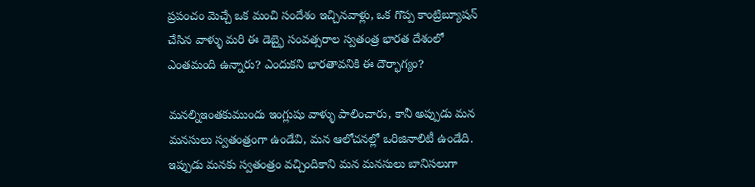ప్రపంచం మెచ్చే ఒక మంచి సందేశం ఇచ్చినవాళ్లు, ఒక గొప్ప కాంట్రిబ్యూషన్ చేసిన వాళ్ళు మరి ఈ డెబ్భై సంవత్సరాల స్వతంత్ర భారత దేశంలో ఎంతమంది ఉన్నారు? ఎందుకని భారతావనికి ఈ దౌర్భాగ్యం?

మనల్నిఇంతకుముందు ఇంగ్లుషు వాళ్ళు పాలించారు, కానీ అప్పుడు మన మనసులు స్వతంత్రంగా ఉండేవి, మన ఆలోచనల్లో ఒరిజినాలిటీ ఉండేది. ఇప్పుడు మనకు స్వతంత్రం వచ్చిందికాని మన మనసులు బానిసలుగా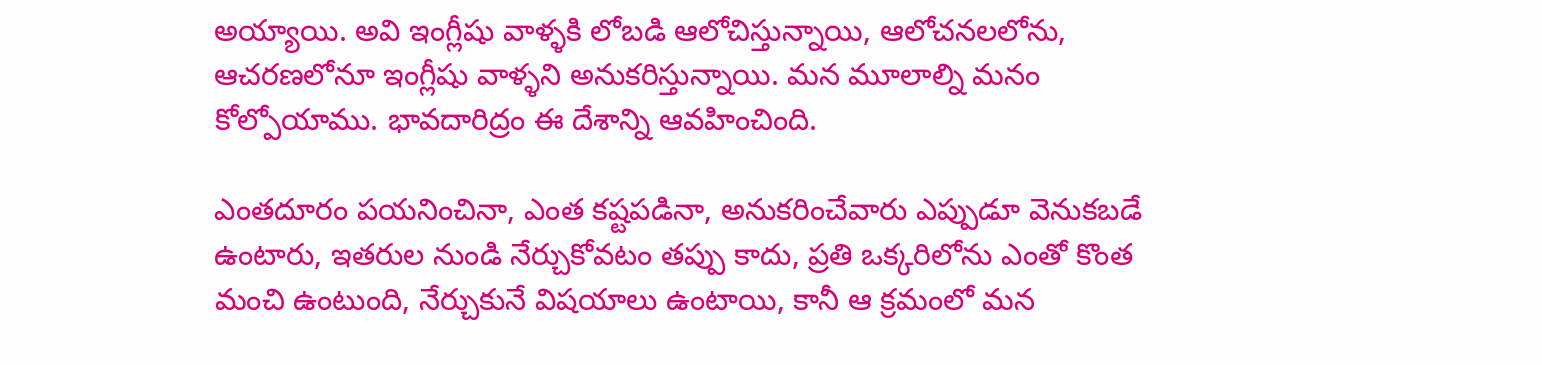అయ్యాయి. అవి ఇంగ్లీషు వాళ్ళకి లోబడి ఆలోచిస్తున్నాయి, ఆలోచనలలోను, ఆచరణలోనూ ఇంగ్లీషు వాళ్ళని అనుకరిస్తున్నాయి. మన మూలాల్ని మనం కోల్పోయాము. భావదారిద్రం ఈ దేశాన్ని ఆవహించింది.

ఎంతదూరం పయనించినా, ఎంత కష్టపడినా, అనుకరించేవారు ఎప్పుడూ వెనుకబడే ఉంటారు, ఇతరుల నుండి నేర్చుకోవటం తప్పు కాదు, ప్రతి ఒక్కరిలోను ఎంతో కొంత మంచి ఉంటుంది, నేర్చుకునే విషయాలు ఉంటాయి, కానీ ఆ క్రమంలో మన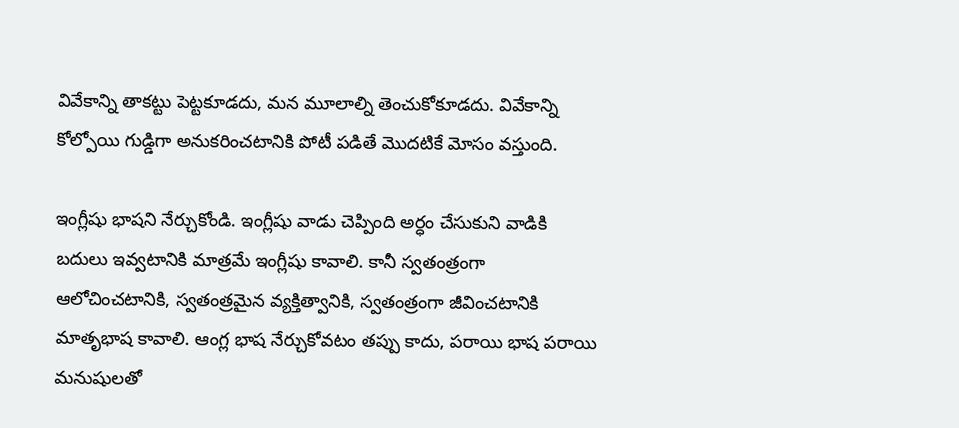వివేకాన్ని తాకట్టు పెట్టకూడదు, మన మూలాల్ని తెంచుకోకూడదు. వివేకాన్ని కోల్పోయి గుడ్డిగా అనుకరించటానికి పోటీ పడితే మొదటికే మోసం వస్తుంది.

ఇంగ్లీషు భాషని నేర్చుకోండి. ఇంగ్లీషు వాడు చెప్పింది అర్ధం చేసుకుని వాడికి బదులు ఇవ్వటానికి మాత్రమే ఇంగ్లీషు కావాలి. కానీ స్వతంత్రంగా ఆలోచించటానికి, స్వతంత్రమైన వ్యక్తిత్వానికి, స్వతంత్రంగా జీవించటానికి మాతృభాష కావాలి. ఆంగ్ల భాష నేర్చుకోవటం తప్పు కాదు, పరాయి భాష పరాయి మనుషులతో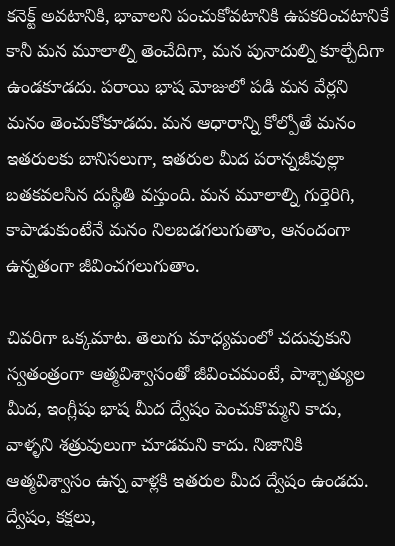కనెక్ట్ అవటానికి, భావాలని పంచుకోవటానికి ఉపకరించటానికే కానీ మన మూలాల్ని తెంచేదిగా, మన పునాదుల్ని కూల్చేదిగా ఉండకూడదు. పరాయి భాష మోజులో పడి మన వేర్లని మనం తెంచుకోకూడదు. మన ఆధారాన్ని కోల్పోతే మనం ఇతరులకు బానిసలుగా, ఇతరుల మీద పరాన్నజీవుల్లా బతకవలసిన దుస్థితి వస్తుంది. మన మూలాల్ని గుర్తెరిగి, కాపాడుకుంటేనే మనం నిలబడగలుగుతాం, ఆనందంగా ఉన్నతంగా జీవించగలుగుతాం.

చివరిగా ఒక్కమాట. తెలుగు మాధ్యమంలో చదువుకుని స్వతంత్రంగా ఆత్మవిశ్వాసంతో జీవించమంటే, పాశ్చాత్యుల మీద, ఇంగ్లీషు భాష మీద ద్వేషం పెంచుకొమ్మని కాదు, వాళ్ళని శత్రువులుగా చూడమని కాదు. నిజానికి ఆత్మవిశ్వాసం ఉన్న వాళ్లకి ఇతరుల మీద ద్వేషం ఉండదు. ద్వేషం, కక్షలు,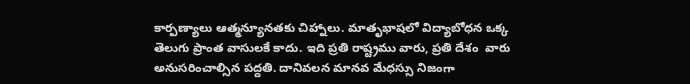కార్పణ్యాలు ఆత్మన్యూనతకు చిహ్నాలు. మాతృభాషలో విద్యాబోధన ఒక్క తెలుగు ప్రాంత వాసులకే కాదు. ఇది ప్రతి రాష్ట్రము వారు, ప్రతి దేశం  వారు అనుసరించాల్సిన పద్దతి. దానివలన మానవ మేధస్సు నిజంగా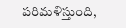పరిమళిస్తుంది,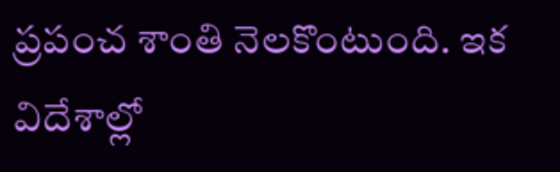ప్రపంచ శాంతి నెలకొంటుంది. ఇక విదేశాల్లో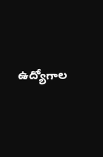ఉద్యోగాల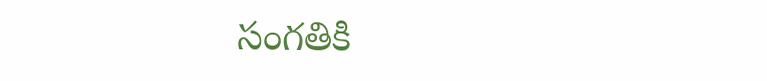సంగతికి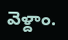వెళ్దాం.